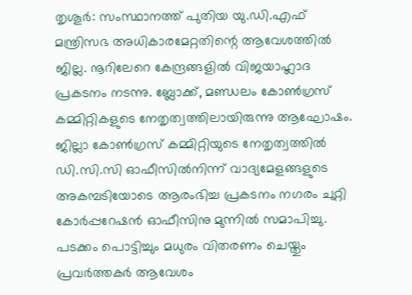തൃശൂർ: സംസ്ഥാനത്ത് പുതിയ യു.ഡി.എഫ് മന്ത്രിസഭ അധികാരമേറ്റതിന്റെ ആവേശത്തിൽ ജില്ല. നൂറിലേറെ കേന്ദ്രങ്ങളിൽ വിജയാഹ്ലാദ പ്രകടനം നടന്നു. ബ്ലോക്ക്, മണ്ഡലം കോൺഗ്രസ് കമ്മിറ്റികളുടെ നേതൃത്വത്തിലായിരുന്നു ആഘോഷം. ജില്ലാ കോൺഗ്രസ് കമ്മിറ്റിയുടെ നേതൃത്വത്തിൽ ഡി.സി.സി ഓഫീസിൽനിന്ന് വാദ്യമേളങ്ങളുടെ അകമ്പടിയോടെ ആരംഭിച്ച പ്രകടനം നഗരം ചുറ്റി കോർപ്പറേഷൻ ഓഫീസിനു മുന്നിൽ സമാപിച്ചു. പടക്കം പൊട്ടിച്ചും മധുരം വിതരണം ചെയ്തും പ്രവർത്തകർ ആവേശം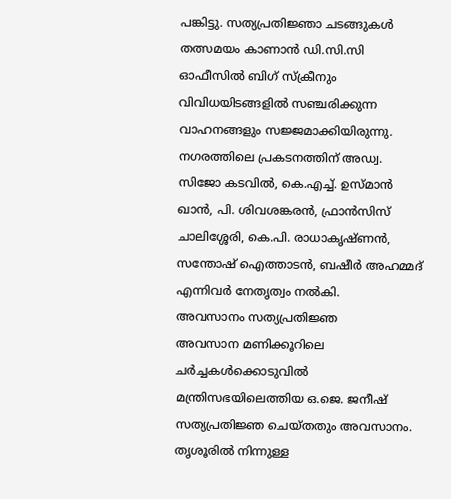പങ്കിട്ടു. സത്യപ്രതിജ്ഞാ ചടങ്ങുകൾ തത്സമയം കാണാൻ ഡി.സി.സി ഓഫീസിൽ ബിഗ് സ്ക്രീനും വിവിധയിടങ്ങളിൽ സഞ്ചരിക്കുന്ന വാഹനങ്ങളും സജ്ജമാക്കിയിരുന്നു. നഗരത്തിലെ പ്രകടനത്തിന് അഡ്വ. സിജോ കടവിൽ, കെ.എച്ച്. ഉസ്മാൻ ഖാൻ, പി. ശിവശങ്കരൻ, ഫ്രാൻസിസ് ചാലിശ്ശേരി, കെ.പി. രാധാകൃഷ്ണൻ, സന്തോഷ് ഐത്താടൻ, ബഷീർ അഹമ്മദ് എന്നിവർ നേതൃത്വം നൽകി.
അവസാനം സത്യപ്രതിജ്ഞ
അവസാന മണിക്കൂറിലെ ചർച്ചകൾക്കൊടുവിൽ മന്ത്രിസഭയിലെത്തിയ ഒ.ജെ. ജനീഷ് സത്യപ്രതിജ്ഞ ചെയ്തതും അവസാനം. തൃശൂരിൽ നിന്നുള്ള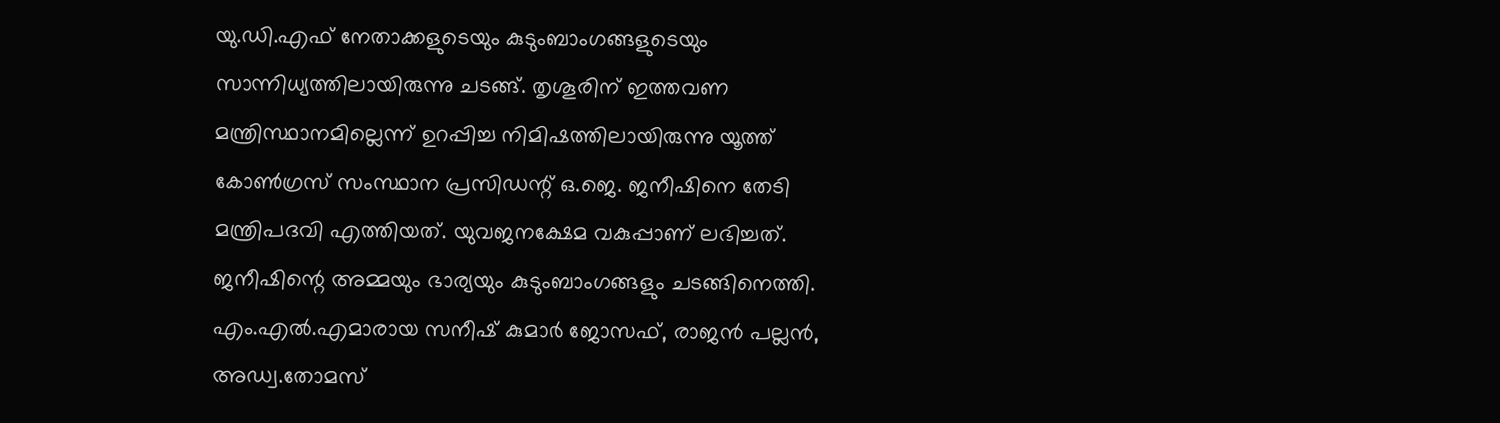യു.ഡി.എഫ് നേതാക്കളുടെയും കുടുംബാംഗങ്ങളുടെയും സാന്നിധ്യത്തിലായിരുന്നു ചടങ്ങ്. തൃശൂരിന് ഇത്തവണ മന്ത്രിസ്ഥാനമില്ലെന്ന് ഉറപ്പിച്ച നിമിഷത്തിലായിരുന്നു യൂത്ത് കോൺഗ്രസ് സംസ്ഥാന പ്രസിഡന്റ് ഒ.ജെ. ജനീഷിനെ തേടി മന്ത്രിപദവി എത്തിയത്. യുവജനക്ഷേമ വകുപ്പാണ് ലഭിച്ചത്. ജനീഷിന്റെ അമ്മയും ഭാര്യയും കുടുംബാംഗങ്ങളും ചടങ്ങിനെത്തി. എം.എൽ.എമാരായ സനീഷ് കുമാർ ജോസഫ്, രാജൻ പല്ലൻ, അഡ്വ.തോമസ്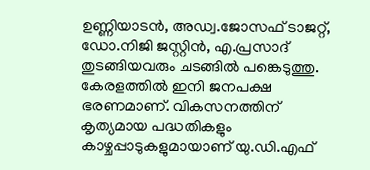ഉണ്ണിയാടൻ, അഡ്വ.ജോസഫ് ടാജറ്റ്, ഡോ.നിജി ജസ്റ്റിൻ, എ.പ്രസാദ് തുടങ്ങിയവരും ചടങ്ങിൽ പങ്കെടുത്തു.
കേരളത്തിൽ ഇനി ജനപക്ഷ ഭരണമാണ്. വികസനത്തിന് കൃത്യമായ പദ്ധതികളും കാഴ്ചപ്പാടുകളുമായാണ് യു.ഡി.എഫ്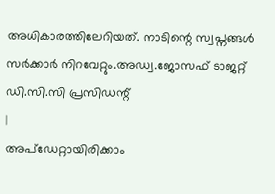അധികാരത്തിലേറിയത്. നാടിന്റെ സ്വപ്നങ്ങൾ സർക്കാർ നിറവേറ്റും.അഡ്വ.ജോസഫ് ടാജറ്റ്
ഡി.സി.സി പ്രസിഡന്റ്
|
അപ്ഡേറ്റായിരിക്കാം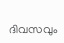ദിവസവും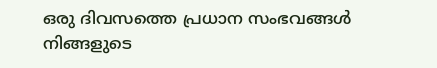ഒരു ദിവസത്തെ പ്രധാന സംഭവങ്ങൾ നിങ്ങളുടെ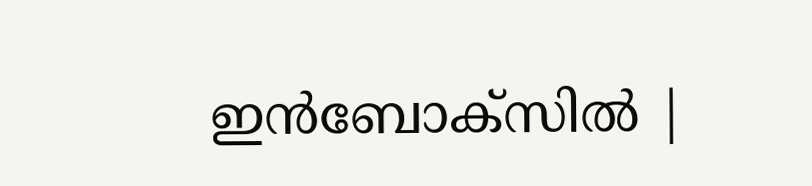ഇൻബോക്സിൽ |